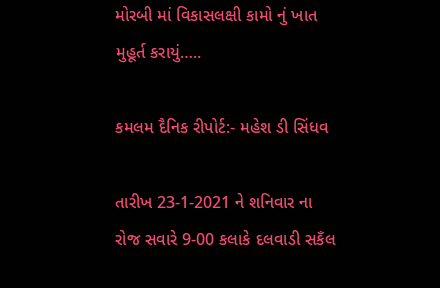મોરબી માં વિકાસલક્ષી કામો નું ખાત મુહૂર્ત કરાયું…..

કમલમ દૈનિક રીપોર્ટ:- મહેશ ડી સિંધવ

તારીખ 23-1-2021 ને શનિવાર ના રોજ સવારે 9-00 કલાકે દલવાડી સકઁલ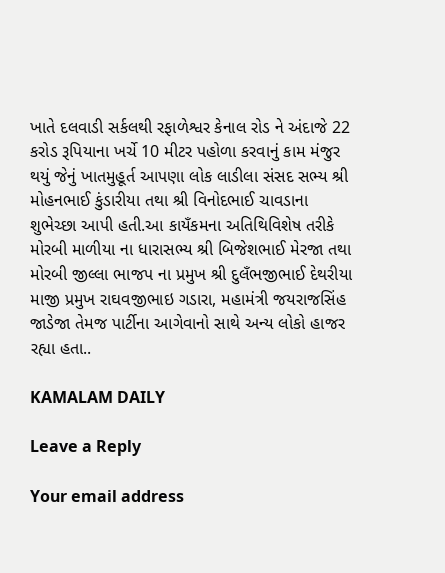ખાતે દલવાડી સર્કલથી રફાળેશ્વર કેનાલ રોડ ને અંદાજે 22 કરોડ રૂપિયાના ખર્ચે 10 મીટર પહોળા કરવાનું કામ મંજુર થયું જેનું ખાતમુહૂર્ત આપણા લોક લાડીલા સંસદ સભ્ય શ્રી મોહનભાઈ કુંડારીયા તથા શ્રી વિનોદભાઈ ચાવડાના શુભેચ્છા આપી હતી.આ કાયઁકમના અતિથિવિશેષ તરીકે મોરબી માળીયા ના ધારાસભ્ય શ્રી બિજેશભાઈ મેરજા તથા મોરબી જીલ્લા ભાજપ ના પ્રમુખ શ્રી દુલઁભજીભાઈ દેથરીયા માજી પ્રમુખ રાઘવજીભાઇ ગડારા, મહામંત્રી જયરાજસિંહ જાડેજા તેમજ પાર્ટીના આગેવાનો સાથે અન્ય લોકો હાજર રહ્યા હતા..

KAMALAM DAILY

Leave a Reply

Your email address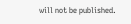will not be published.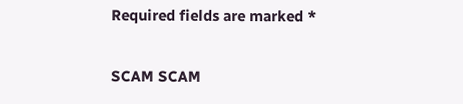Required fields are marked *

SCAM SCAM